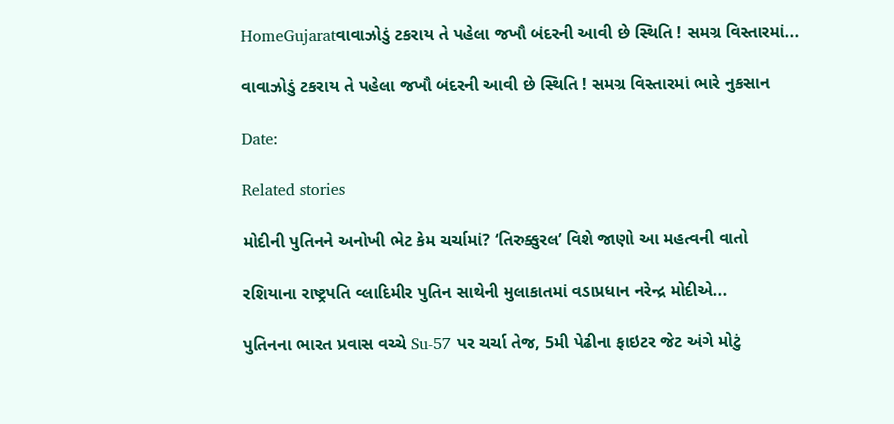HomeGujaratવાવાઝોડું ટકરાય તે પહેલા જખૌ બંદરની આવી છે સ્થિતિ ! સમગ્ર વિસ્તારમાં...

વાવાઝોડું ટકરાય તે પહેલા જખૌ બંદરની આવી છે સ્થિતિ ! સમગ્ર વિસ્તારમાં ભારે નુકસાન

Date:

Related stories

મોદીની પુતિનને અનોખી ભેટ કેમ ચર્ચામાં? ‘તિરુક્કુરલ’ વિશે જાણો આ મહત્વની વાતો

રશિયાના રાષ્ટ્રપતિ વ્લાદિમીર પુતિન સાથેની મુલાકાતમાં વડાપ્રધાન નરેન્દ્ર મોદીએ...

પુતિનના ભારત પ્રવાસ વચ્ચે Su-57 પર ચર્ચા તેજ, 5મી પેઢીના ફાઇટર જેટ અંગે મોટું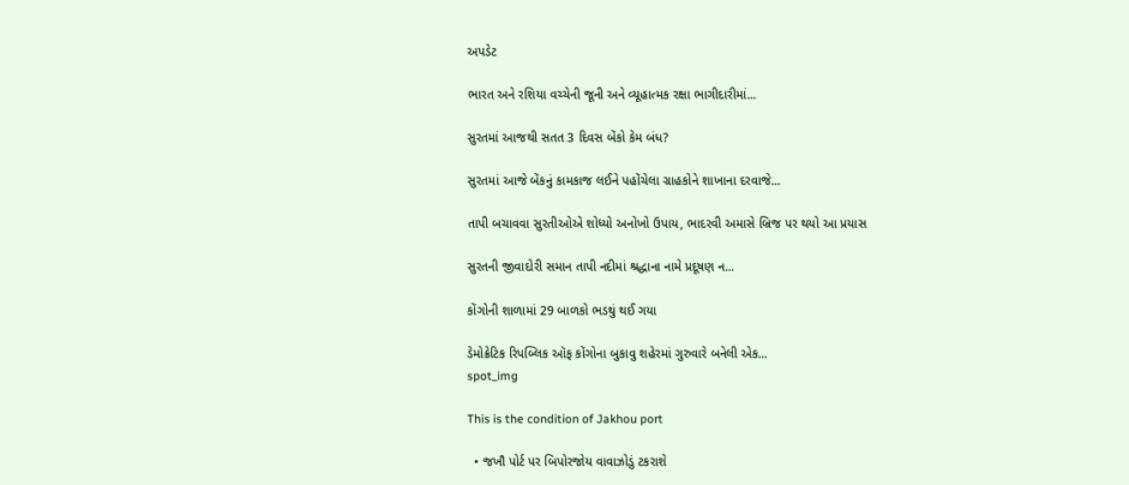અપડેટ

ભારત અને રશિયા વચ્ચેની જૂની અને વ્યૂહાત્મક રક્ષા ભાગીદારીમાં...

સુરતમાં આજથી સતત 3 દિવસ બેંકો કેમ બંધ?

સુરતમાં આજે બેંકનું કામકાજ લઈને પહોંચેલા ગ્રાહકોને શાખાના દરવાજે...

તાપી બચાવવા સુરતીઓએ શોધ્યો અનોખો ઉપાય, ભાદરવી અમાસે બ્રિજ પર થયો આ પ્રયાસ

સુરતની જીવાદોરી સમાન તાપી નદીમાં શ્રદ્ધાના નામે પ્રદૂષણ ન...

કોંગોની શાળામાં 29 બાળકો ભડથું થઈ ગયા

ડેમોક્રેટિક રિપબ્લિક ઑફ કોંગોના બુકાવુ શહેરમાં ગુરુવારે બનેલી એક...
spot_img

This is the condition of Jakhou port

  • જખૌ પોર્ટ પર બિપોરજોય વાવાઝોડું ટકરાશે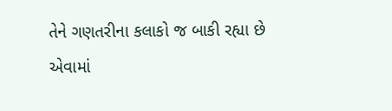તેને ગણતરીના કલાકો જ બાકી રહ્યા છે એવામાં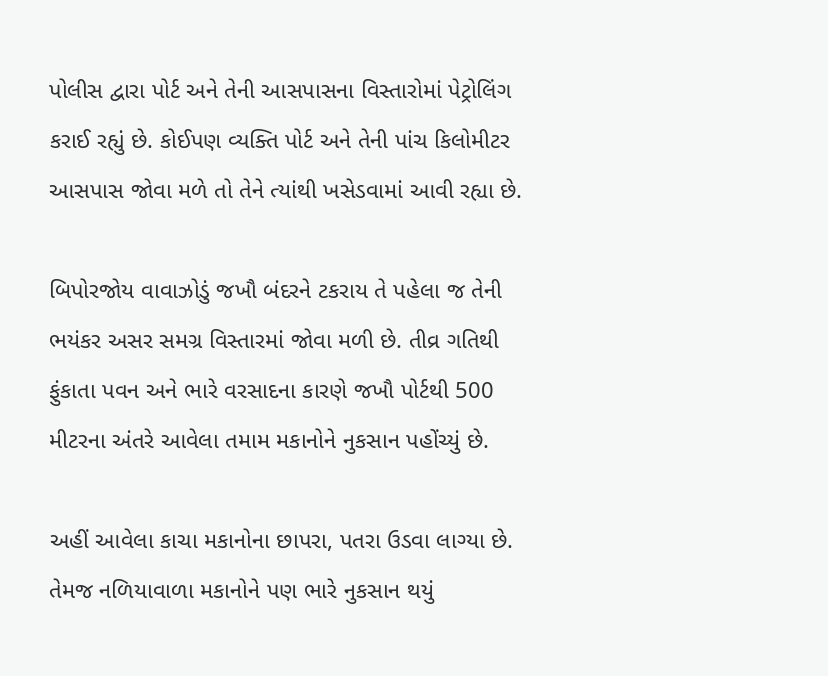પોલીસ દ્વારા પોર્ટ અને તેની આસપાસના વિસ્તારોમાં પેટ્રોલિંગ કરાઈ રહ્યું છે. કોઈપણ વ્યક્તિ પોર્ટ અને તેની પાંચ કિલોમીટર આસપાસ જોવા મળે તો તેને ત્યાંથી ખસેડવામાં આવી રહ્યા છે.

બિપોરજોય વાવાઝોડું જખૌ બંદરને ટકરાય તે પહેલા જ તેની ભયંકર અસર સમગ્ર વિસ્તારમાં જોવા મળી છે. તીવ્ર ગતિથી ફુંકાતા પવન અને ભારે વરસાદના કારણે જખૌ પોર્ટથી 500 મીટરના અંતરે આવેલા તમામ મકાનોને નુકસાન પહોંચ્યું છે.

અહીં આવેલા કાચા મકાનોના છાપરા, પતરા ઉડવા લાગ્યા છે. તેમજ નળિયાવાળા મકાનોને પણ ભારે નુકસાન થયું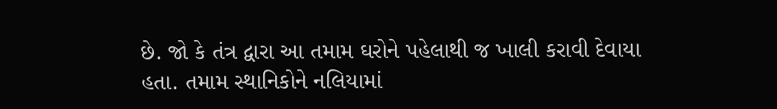છે. જો કે તંત્ર દ્વારા આ તમામ ઘરોને પહેલાથી જ ખાલી કરાવી દેવાયા હતા. તમામ સ્થાનિકોને નલિયામાં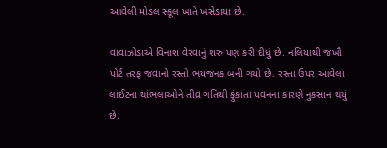આવેલી મોડલ સ્કૂલ ખાતે ખસેડાયા છે.

વાવાઝોડાએ વિનાશ વેરવાનું શરુ પણ કરી દીધું છે. નલિયાથી જખૌ પોર્ટ તરફ જવાનો રસ્તો ભયજનક બની ગયો છે. રસ્તા ઉપર આવેલા લાઈટના થાંભલાઓને તીવ્ર ગતિથી ફુંકાતા પવનના કારણે નુકસાન થયું છે.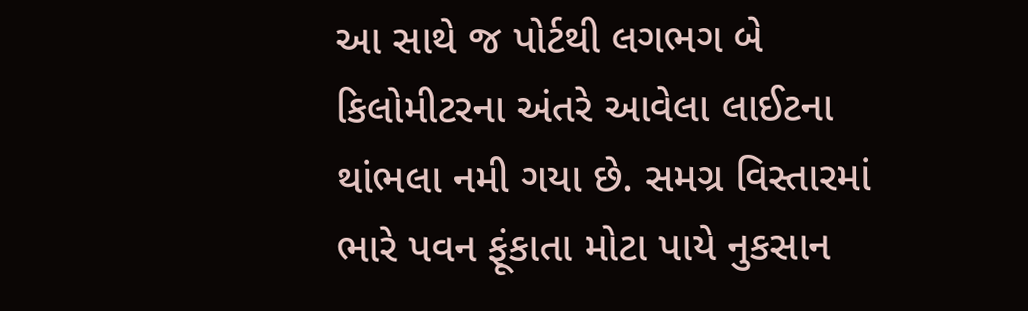આ સાથે જ પોર્ટથી લગભગ બે કિલોમીટરના અંતરે આવેલા લાઈટના થાંભલા નમી ગયા છે. સમગ્ર વિસ્તારમાં ભારે પવન ફૂંકાતા મોટા પાયે નુકસાન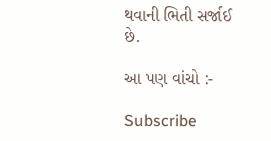થવાની ભિતી સર્જાઈ છે.

આ પણ વાંચો :-

Subscribe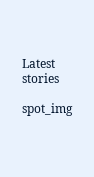Latest stories

spot_img